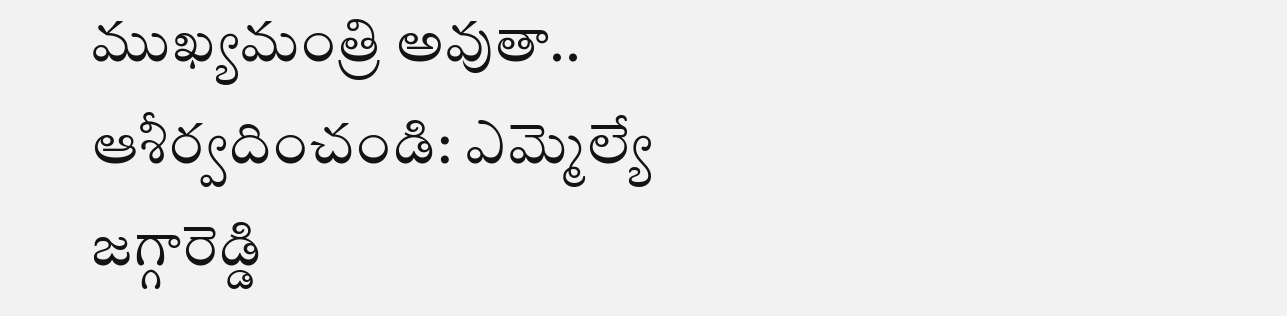ముఖ్యమంత్రి అవుతా.. ఆశీర్వదించండి: ఎమ్మెల్యే జగ్గారెడ్డి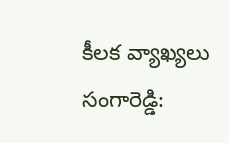కీలక వ్యాఖ్యలు
సంగారెడ్డి: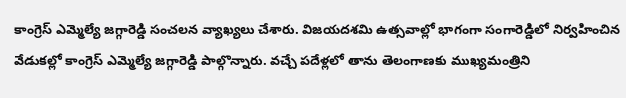కాంగ్రెస్ ఎమ్మెల్యే జగ్గారెడ్డి సంచలన వ్యాఖ్యలు చేశారు. విజయదశమి ఉత్సవాల్లో భాగంగా సంగారెడ్డిలో నిర్వహించిన వేడుకల్లో కాంగ్రెస్ ఎమ్మెల్యే జగ్గారెడ్డి పాల్గొన్నారు. వచ్చే పదేళ్లలో తాను తెలంగాణకు ముఖ్యమంత్రిని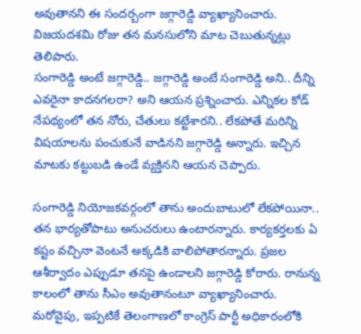అవుతానని ఈ సందర్బంగా జగ్గారెడ్డి వ్యాఖ్యానించారు. విజయదశమి రోజు తన మనసులోని మాట చెబుతున్నట్లు తెలిపారు.
సంగారెడ్డి అంటే జగ్గారెడ్డి.. జగ్గారెడ్డి అంటే సంగారెడ్డి అని.. దీన్ని ఎవరైనా కాదనగలరా? అని ఆయన ప్రశ్నించారు. ఎన్నికల కోడ్ నేపథ్యంలో తన నోరు, చేతులు కట్టేశారని.. లేకపోతే మరిన్ని విషయాలను పంచుకునే వాడినని జగ్గారెడ్డి అన్నారు. ఇచ్చిన మాటకు కట్టుబడి ఉండే వ్యక్తినని ఆయన చెప్పారు.

సంగారెడ్డి నియోజకవర్గంలో తాను అందుబాటులో లేకపోయినా.. తన భార్యతోపాటు అనుచరులు ఉంటారన్నారు. కార్యకర్తలకు ఏ కష్టం వచ్చినా వెంటనే అక్కడికి వాలిపోతారన్నారు. ప్రజల ఆశీర్వాదం ఎప్పుడూ తనపై ఉండాలని జగ్గారెడ్డి కోరారు. రానున్న కాలంలో తాను సీఎం అవుతానంటూ వ్యాఖ్యానించారు.
మరోవైపు, ఇప్పటికే తెలంగాణలో కాంగ్రెస్ పార్టీ అధికారంలోకి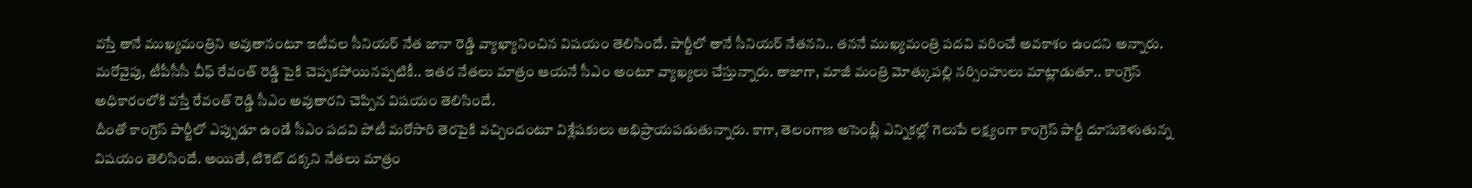వస్తే తానే ముఖ్యమంత్రిని అవుతానంటూ ఇటీవల సీనియర్ నేత జానా రెడ్డి వ్యాఖ్యానించిన విషయం తెలిసిందే. పార్టీలో తానే సీనియర్ నేతనని.. తననే ముఖ్యమంత్రి పదవి వరించే అవకాశం ఉందని అన్నారు. మరోవైపు, టీపీసీసీ చీఫ్ రేవంత్ రెడ్డి పైకి చెప్పకపోయినప్పటికీ.. ఇతర నేతలు మాత్రం ఆయనే సీఎం అంటూ వ్యాఖ్యలు చేస్తున్నారు. తాజాగా, మాజీ మంత్రి మోత్కుపల్లి నర్సింహులు మాట్లాడుతూ.. కాంగ్రెస్ అధికారంలోకి వస్తే రేవంత్ రెడ్డి సీఎం అవుతారని చెప్పిన విషయం తెలిసిందే.
దీంతో కాంగ్రెస్ పార్టీలో ఎప్పుడూ ఉండే సీఎం పదవి పోటీ మరోసారి తెరపైకి వచ్చిందంటూ విశ్లేషకులు అభిప్రాయపడుతున్నారు. కాగా, తెలంగాణ అసెంబ్లీ ఎన్నికల్లో గెలుపే లక్ష్యంగా కాంగ్రెస్ పార్టీ దూసుకెళుతున్న విషయం తెలిసిందే. అయితే, టికెట్ దక్కని నేతలు మాత్రం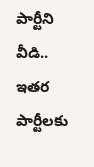పార్టీని వీడి.. ఇతర పార్టీలకు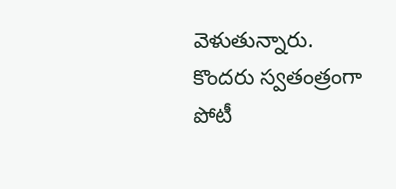వెళుతున్నారు. కొందరు స్వతంత్రంగా పోటీ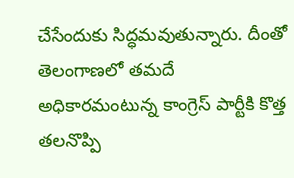చేసేందుకు సిద్ధమవుతున్నారు. దీంతో తెలంగాణలో తమదే అధికారమంటున్న కాంగ్రెస్ పార్టీకి కొత్త తలనొప్పి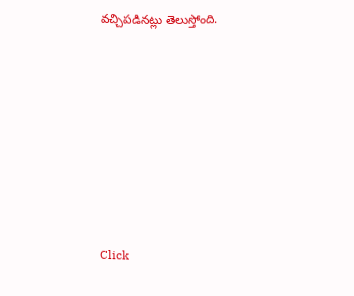వచ్చిపడినట్లు తెలుస్తోంది.












Click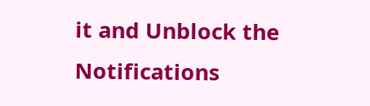it and Unblock the Notifications